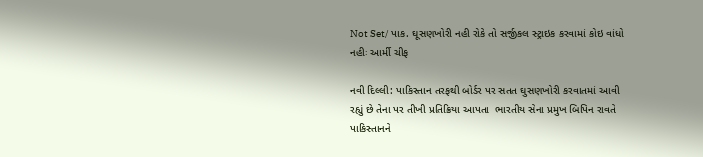Not Set/ પાક. ઘૂસણખોરી નહી રોકે તો સર્જીકલ સ્ટ્રાઇક કરવામાં કોઇ વાંધો નહીઃ આર્મી ચીફ

નવી દિલ્લી: પાકિસ્તાન તરફથી બોર્ડર પર સતત ઘુસણખોરી કરવાતમાં આવી રહ્યું છે તેના પર તીખી પ્રતિક્રિયા આપતા  ભારતીય સેના પ્રમુખ બિપિન રાવતે પાકિસ્તાનને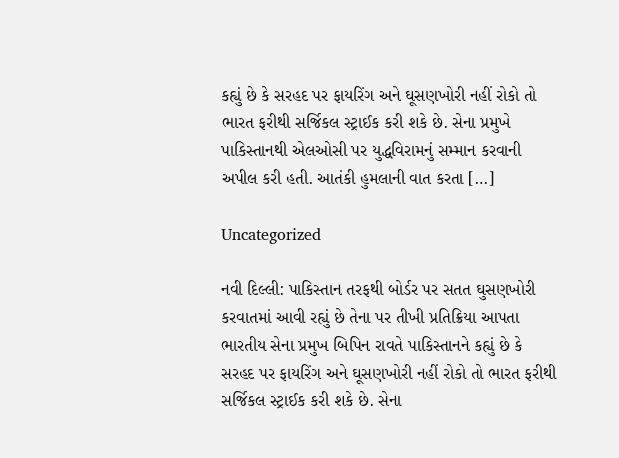કહ્યું છે કે સરહદ પર ફાયરિંગ અને ઘૂસણખોરી નહીં રોકો તો ભારત ફરીથી સર્જિકલ સ્ટ્રાઈક કરી શકે છે. સેના પ્રમુખે પાકિસ્તાનથી એલઓસી પર યુદ્ધવિરામનું સમ્માન કરવાની અપીલ કરી હતી. આતંકી હુમલાની વાત કરતા […]

Uncategorized

નવી દિલ્લી: પાકિસ્તાન તરફથી બોર્ડર પર સતત ઘુસણખોરી કરવાતમાં આવી રહ્યું છે તેના પર તીખી પ્રતિક્રિયા આપતા  ભારતીય સેના પ્રમુખ બિપિન રાવતે પાકિસ્તાનને કહ્યું છે કે સરહદ પર ફાયરિંગ અને ઘૂસણખોરી નહીં રોકો તો ભારત ફરીથી સર્જિકલ સ્ટ્રાઈક કરી શકે છે. સેના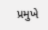પ્રમુખે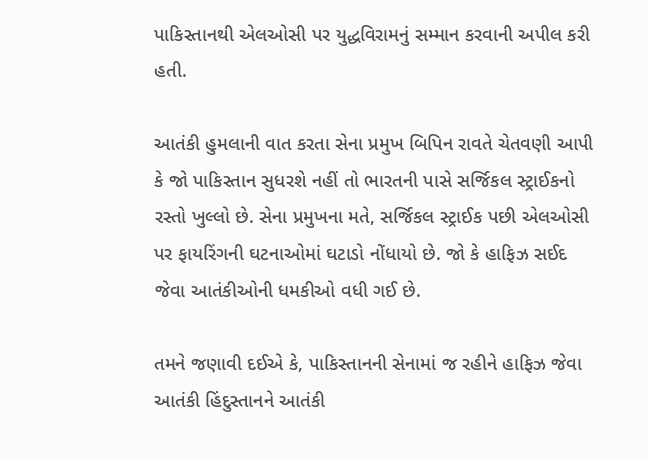પાકિસ્તાનથી એલઓસી પર યુદ્ધવિરામનું સમ્માન કરવાની અપીલ કરી હતી.

આતંકી હુમલાની વાત કરતા સેના પ્રમુખ બિપિન રાવતે ચેતવણી આપી કે જો પાકિસ્તાન સુધરશે નહીં તો ભારતની પાસે સર્જિકલ સ્ટ્રાઈકનો રસ્તો ખુલ્લો છે. સેના પ્રમુખના મતે, સર્જિકલ સ્ટ્રાઈક પછી એલઓસી પર ફાયરિંગની ઘટનાઓમાં ઘટાડો નોંધાયો છે. જો કે હાફિઝ સઈદ જેવા આતંકીઓની ધમકીઓ વધી ગઈ છે.

તમને જણાવી દઈએ કે, પાકિસ્તાનની સેનામાં જ રહીને હાફિઝ જેવા આતંકી હિંદુસ્તાનને આતંકી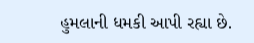હુમલાની ધમકી આપી રહ્યા છે.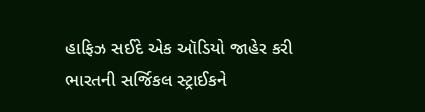હાફિઝ સઈદે એક ઑડિયો જાહેર કરી ભારતની સર્જિકલ સ્ટ્રાઈકને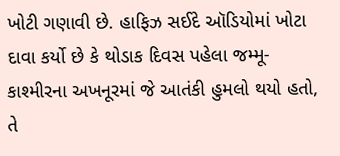ખોટી ગણાવી છે. હાફિઝ સઈદે ઑડિયોમાં ખોટા દાવા કર્યો છે કે થોડાક દિવસ પહેલા જમ્મૂ-કાશ્મીરના અખનૂરમાં જે આતંકી હુમલો થયો હતો, તે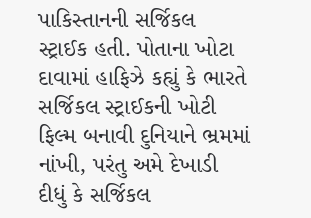પાકિસ્તાનની સર્જિકલ સ્ટ્રાઈક હતી. પોતાના ખોટા દાવામાં હાફિઝે કહ્યું કે ભારતે સર્જિકલ સ્ટ્રાઈકની ખોટી ફિલ્મ બનાવી દુનિયાને ભ્રમમાં નાંખી, પરંતુ અમે દેખાડી દીધું કે સર્જિકલ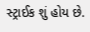સ્ટ્રાઈક શું હોય છે.